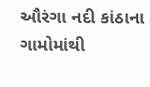ઔરંગા નદી કાંઠાના ગામોમાંથી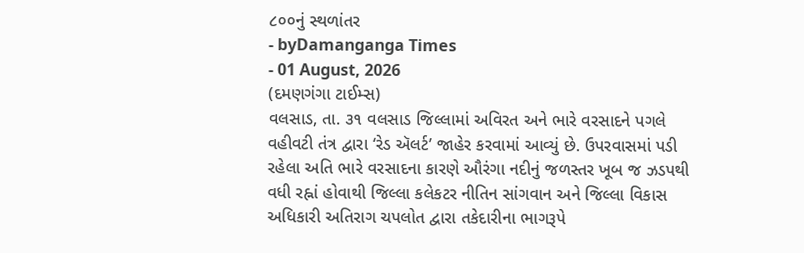૮૦૦નું સ્થળાંતર
- byDamanganga Times
- 01 August, 2026
(દમણગંગા ટાઈમ્સ)
વલસાડ, તા. ૩૧ વલસાડ જિલ્લામાં અવિરત અને ભારે વરસાદને પગલે વહીવટી તંત્ર દ્વારા ‘રેડ ઍલર્ટ’ જાહેર કરવામાં આવ્યું છે. ઉપરવાસમાં પડી રહેલા અતિ ભારે વરસાદના કારણે ઔરંગા નદીનું જળસ્તર ખૂબ જ ઝડપથી વધી રહ્નાં હોવાથી જિલ્લા કલેકટર નીતિન સાંગવાન અને જિલ્લા વિકાસ અધિકારી અતિરાગ ચપલોત દ્વારા તકેદારીના ભાગરૂપે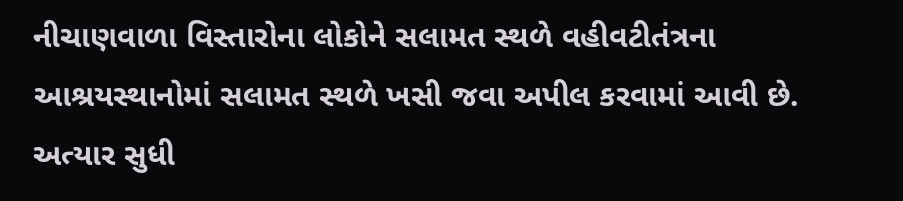નીચાણવાળા વિસ્તારોના લોકોને સલામત સ્થળે વહીવટીતંત્રના આશ્રયસ્થાનોમાં સલામત સ્થળે ખસી જવા અપીલ કરવામાં આવી છે. અત્યાર સુધી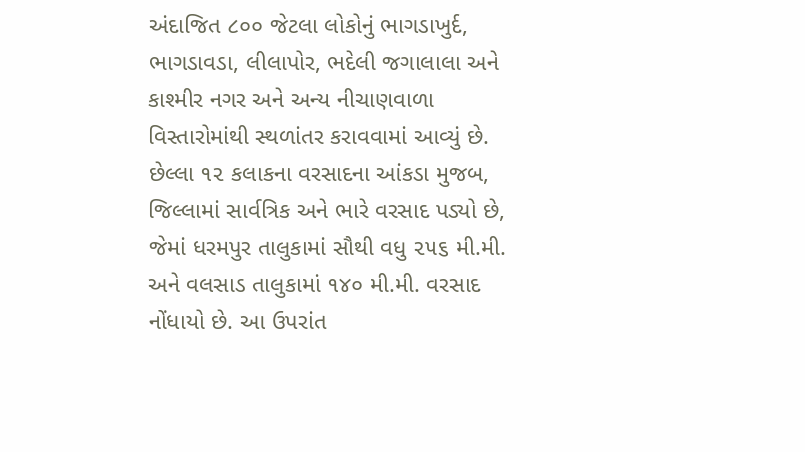અંદાજિત ૮૦૦ જેટલા લોકોનું ભાગડાખુર્દ, ભાગડાવડા, લીલાપોર, ભદેલી જગાલાલા અને કાશ્મીર નગર અને અન્ય નીચાણવાળા વિસ્તારોમાંથી સ્થળાંતર કરાવવામાં આવ્યું છે. છેલ્લા ૧૨ કલાકના વરસાદના આંકડા મુજબ, જિલ્લામાં સાર્વત્રિક અને ભારે વરસાદ પડ્યો છે, જેમાં ધરમપુર તાલુકામાં સૌથી વધુ ૨૫૬ મી.મી. અને વલસાડ તાલુકામાં ૧૪૦ મી.મી. વરસાદ નોંધાયો છે. આ ઉપરાંત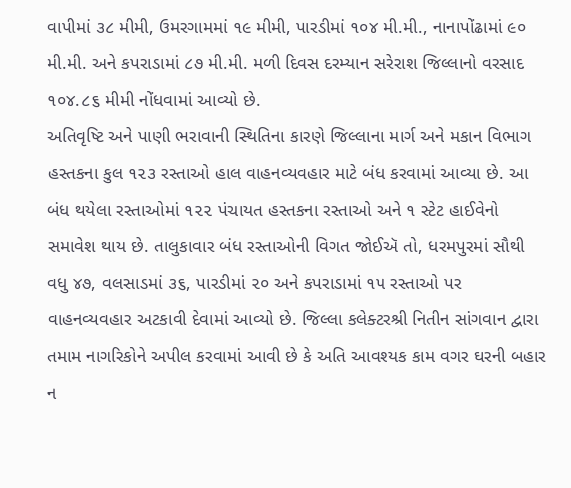વાપીમાં ૩૮ મીમી, ઉમરગામમાં ૧૯ મીમી, પારડીમાં ૧૦૪ મી.મી., નાનાપોંઢામાં ૯૦ મી.મી. અને કપરાડામાં ૮૭ મી.મી. મળી દિવસ દરમ્યાન સરેરાશ જિલ્લાનો વરસાદ ૧૦૪.૮૬ મીમી નોંધવામાં આવ્યો છે.
અતિવૃષ્ટિ અને પાણી ભરાવાની સ્થિતિના કારણે જિલ્લાના માર્ગ અને મકાન વિભાગ હસ્તકના કુલ ૧૨૩ રસ્તાઓ હાલ વાહનવ્યવહાર માટે બંધ કરવામાં આવ્યા છે. આ બંધ થયેલા રસ્તાઓમાં ૧૨૨ પંચાયત હસ્તકના રસ્તાઓ અને ૧ સ્ટેટ હાઈવેનો સમાવેશ થાય છે. તાલુકાવાર બંધ રસ્તાઓની વિગત જોઈઍ તો, ધરમપુરમાં સૌથી વધુ ૪૭, વલસાડમાં ૩૬, પારડીમાં ૨૦ અને કપરાડામાં ૧૫ રસ્તાઓ પર વાહનવ્યવહાર અટકાવી દેવામાં આવ્યો છે. જિલ્લા કલેક્ટરશ્રી નિતીન સાંગવાન દ્વારા તમામ નાગરિકોને અપીલ કરવામાં આવી છે કે અતિ આવશ્યક કામ વગર ઘરની બહાર ન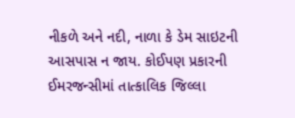નીકળે અને નદી, નાળા કે ડેમ સાઇટની આસપાસ ન જાય. કોઈપણ પ્રકારની ઈમરજન્સીમાં તાત્કાલિક જિલ્લા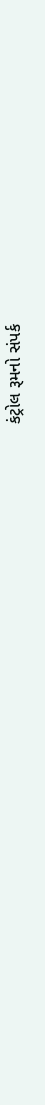કંટ્રોલ રૂમનો સંપર્ક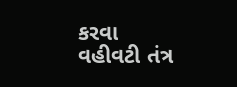કરવા વહીવટી તંત્ર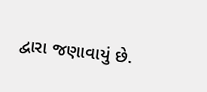દ્વારા જણાવાયું છે.